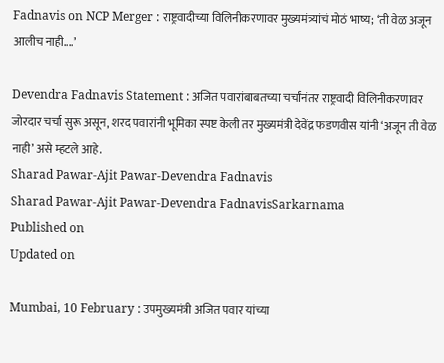Fadnavis on NCP Merger : राष्ट्रवादीच्या विलिनीकरणावर मुख्यमंत्र्यांचं मोठं भाष्य; ‘ती वेळ अजून आलीच नाही....’

Devendra Fadnavis Statement : अजित पवारांबाबतच्या चर्चांनंतर राष्ट्रवादी विलिनीकरणावर जोरदार चर्चा सुरू असून, शरद पवारांनी भूमिका स्पष्ट केली तर मुख्यमंत्री देवेंद्र फडणवीस यांनी ‘अजून ती वेळ नाही’ असे म्हटले आहे.
Sharad Pawar-Ajit Pawar-Devendra Fadnavis
Sharad Pawar-Ajit Pawar-Devendra FadnavisSarkarnama
Published on
Updated on

Mumbai, 10 February : उपमुख्यमंत्री अजित पवार यांच्या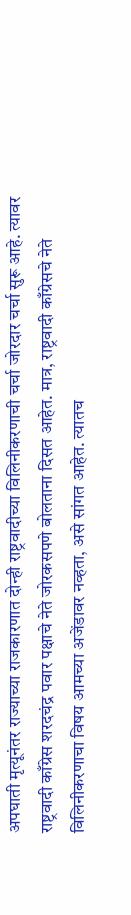अपघाती मृत्यूनंतर राज्याच्या राजकारणात दोन्ही राष्ट्रवादीच्या विलिनीकरणाची चर्चा जोरदार चर्चा सुरू आहे. त्यावर राष्ट्रवादी काँग्रेस शरदचंद्र पवार पक्षाचे नेते जोरकसपणे बोलताना दिसत आहेत. मात्र, राष्ट्रवादी काँग्रेसचे नेते विलिनीकरणाचा विषय आमच्या अजेंडावर नव्हता, असे सांगत आहेत. त्यातच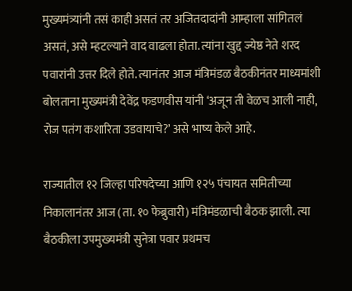मुख्यमंत्र्यांनी तसं काही असतं तर अजितदादांनी आम्हाला सांगितलं असतं, असे म्हटल्याने वाद वाढला होता. त्यांना खुद्द ज्येष्ठ नेते शरद पवारांनी उत्तर दिले होते. त्यानंतर आज मंत्रिमंडळ बैठकीनंतर माध्यमांशी बोलताना मुख्यमंत्री देवेंद्र फडणवीस यांनी ‘अजून ती वेळच आली नाही, रोज पतंग कशारिता उडवायाचे?’ असे भाष्य केले आहे.

राज्यातील १२ जिल्हा परिषदेच्या आणि १२५ पंचायत समितीच्या निकालानंतर आज (ता. १० फेब्रुवारी) मंत्रिमंडळाची बैठक झाली. त्या बैठकीला उपमुख्यमंत्री सुनेत्रा पवार प्रथमच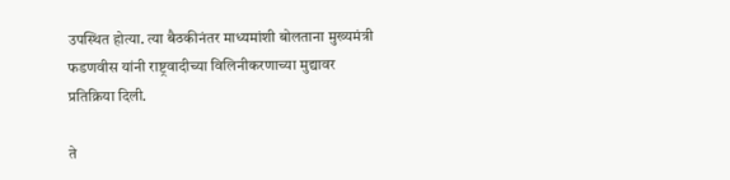उपस्थित होत्या. त्या बैठकीनंतर माध्यमांशी बोलताना मुख्यमंत्री फडणवीस यांनी राष्ट्रवादीच्या विलिनीकरणाच्या मुद्यावर प्रतिक्रिया दिली.

ते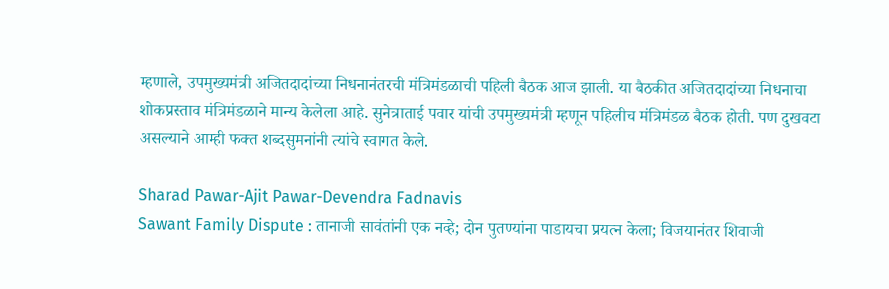म्हणाले, उपमुख्यमंत्री अजितदादांच्या निधनानंतरची मंत्रिमंडळाची पहिली बैठक आज झाली. या बैठकीत अजितदादांच्या निधनाचा शोकप्रस्ताव मंत्रिमंडळाने मान्य केलेला आहे. सुनेत्राताई पवार यांची उपमुख्यमंत्री म्हणून पहिलीच मंत्रिमंडळ बैठक होती. पण दुखवटा असल्याने आम्ही फक्त शब्दसुमनांनी त्यांचे स्वागत केले.

Sharad Pawar-Ajit Pawar-Devendra Fadnavis
Sawant Family Dispute : तानाजी सावंतांनी एक नव्हे; दोन पुतण्यांना पाडायचा प्रयत्न केला; विजयानंतर शिवाजी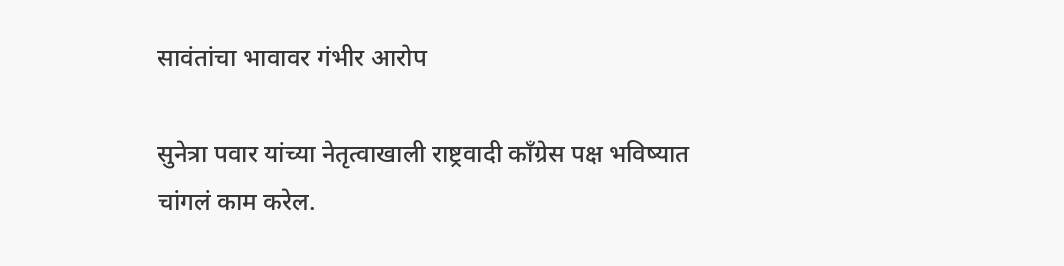सावंतांचा भावावर गंभीर आरोप

सुनेत्रा पवार यांच्या नेतृत्वाखाली राष्ट्रवादी काँग्रेस पक्ष भविष्यात चांगलं काम करेल.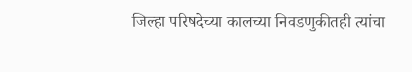जिल्हा परिषदेच्या कालच्या निवडणुकीतही त्यांचा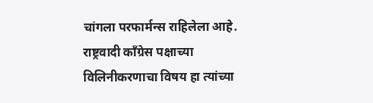चांगला परफार्मन्स राहिलेला आहे. राष्ट्रवादी काँग्रेस पक्षाच्या विलिनीकरणाचा विषय हा त्यांच्या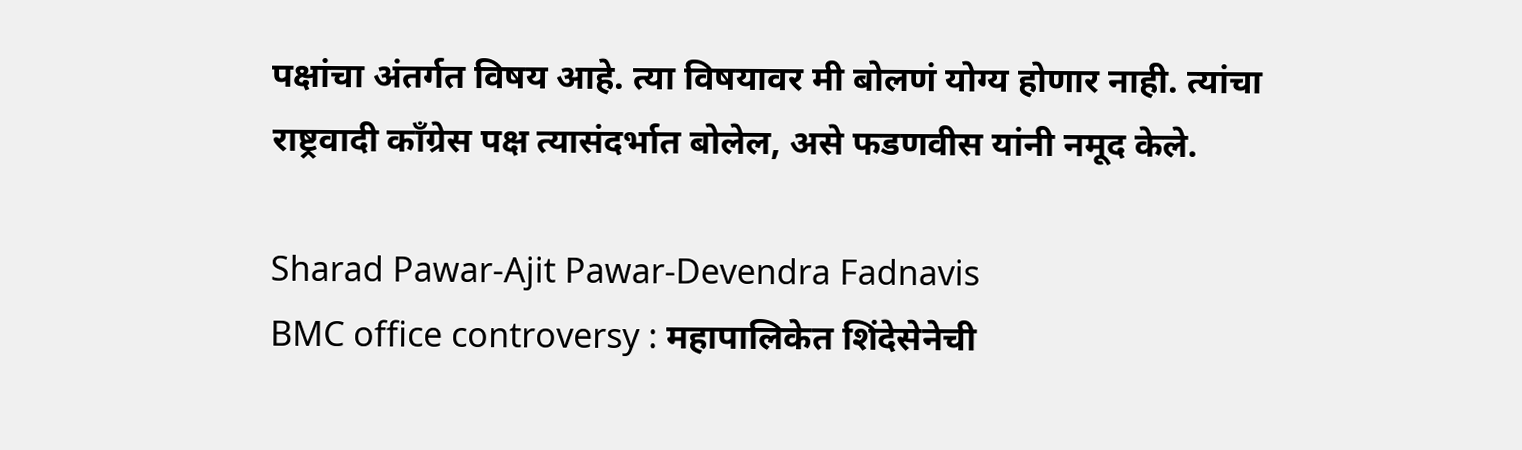पक्षांचा अंतर्गत विषय आहे. त्या विषयावर मी बोलणं योग्य होणार नाही. त्यांचा राष्ट्रवादी काँग्रेस पक्ष त्यासंदर्भात बोलेल, असे फडणवीस यांनी नमूद केले.

Sharad Pawar-Ajit Pawar-Devendra Fadnavis
BMC office controversy : महापालिकेत शिंदेसेनेची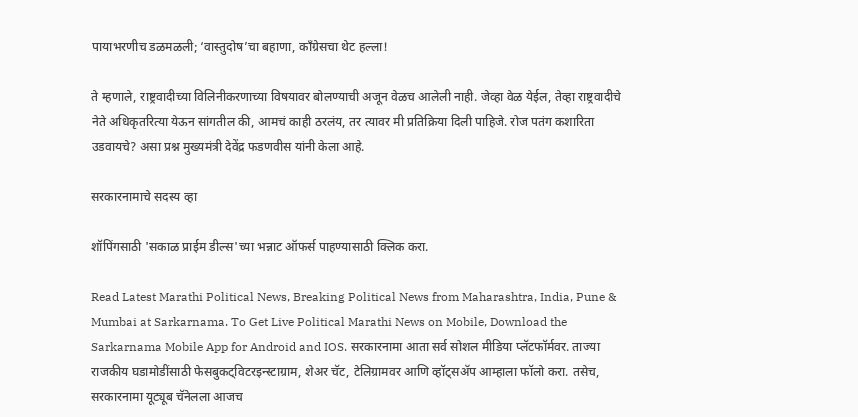पायाभरणीच डळमळली; ‘वास्तुदोष’चा बहाणा, काँग्रेसचा थेट हल्ला!

ते म्हणाले, राष्ट्रवादीच्या विलिनीकरणाच्या विषयावर बोलण्याची अजून वेळच आलेली नाही. जेव्हा वेळ येईल, तेव्हा राष्ट्रवादीचे नेते अधिकृतरित्या येऊन सांगतील की, आमचं काही ठरलंय, तर त्यावर मी प्रतिक्रिया दिली पाहिजे. रोज पतंग कशारिता उडवायचे? असा प्रश्न मुख्यमंत्री देवेंद्र फडणवीस यांनी केला आहे.

सरकारनामाचे सदस्य व्हा

शॉपिंगसाठी 'सकाळ प्राईम डील्स'च्या भन्नाट ऑफर्स पाहण्यासाठी क्लिक करा.

Read Latest Marathi Political News, Breaking Political News from Maharashtra, India, Pune & Mumbai at Sarkarnama. To Get Live Political Marathi News on Mobile, Download the Sarkarnama Mobile App for Android and IOS. सरकारनामा आता सर्व सोशल मीडिया प्लॅटफॉर्मवर. ताज्या राजकीय घडामोडींसाठी फेसबुकट्विटरइन्स्टाग्राम, शेअर चॅट, टेलिग्रामवर आणि व्हॉट्सॲप आम्हाला फॉलो करा. तसेच, सरकारनामा यूट्यूब चॅनेलला आजच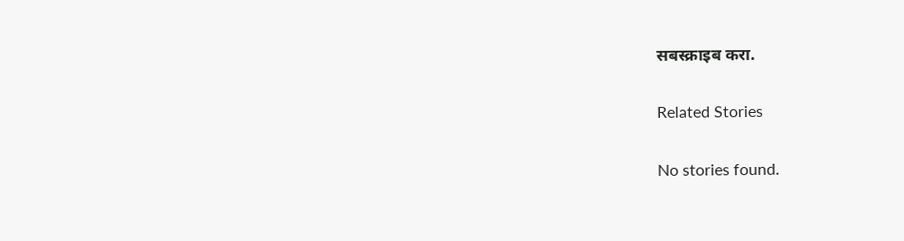सबस्क्राइब करा.

Related Stories

No stories found.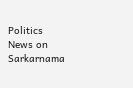Politics News on Sarkarnama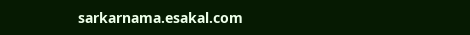sarkarnama.esakal.com